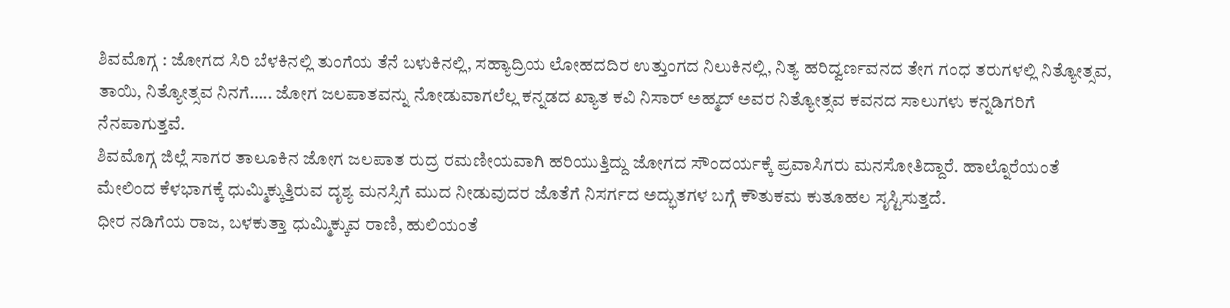ಶಿವಮೊಗ್ಗ : ಜೋಗದ ಸಿರಿ ಬೆಳಕಿನಲ್ಲಿ ತುಂಗೆಯ ತೆನೆ ಬಳುಕಿನಲ್ಲಿ, ಸಹ್ಯಾದ್ರಿಯ ಲೋಹದದಿರ ಉತ್ತುಂಗದ ನಿಲುಕಿನಲ್ಲಿ, ನಿತ್ಯ ಹರಿದ್ವರ್ಣವನದ ತೇಗ ಗಂಧ ತರುಗಳಲ್ಲಿ ನಿತ್ಯೋತ್ಸವ, ತಾಯಿ, ನಿತ್ಯೋತ್ಸವ ನಿನಗೆ….. ಜೋಗ ಜಲಪಾತವನ್ನು ನೋಡುವಾಗಲೆಲ್ಲ ಕನ್ನಡದ ಖ್ಯಾತ ಕವಿ ನಿಸಾರ್ ಅಹ್ಮದ್ ಅವರ ನಿತ್ಯೋತ್ಸವ ಕವನದ ಸಾಲುಗಳು ಕನ್ನಡಿಗರಿಗೆ ನೆನಪಾಗುತ್ತವೆ.
ಶಿವಮೊಗ್ಗ ಜಿಲ್ಲೆ ಸಾಗರ ತಾಲೂಕಿನ ಜೋಗ ಜಲಪಾತ ರುದ್ರ ರಮಣೀಯವಾಗಿ ಹರಿಯುತ್ತಿದ್ದು ಜೋಗದ ಸೌಂದರ್ಯಕ್ಕೆ ಪ್ರವಾಸಿಗರು ಮನಸೋತಿದ್ದಾರೆ. ಹಾಲ್ನೊರೆಯಂತೆ ಮೇಲಿಂದ ಕೆಳಭಾಗಕ್ಕೆ ಧುಮ್ಮಿಕ್ಕುತ್ತಿರುವ ದೃಶ್ಯ ಮನಸ್ಸಿಗೆ ಮುದ ನೀಡುವುದರ ಜೊತೆಗೆ ನಿಸರ್ಗದ ಅದ್ಭುತಗಳ ಬಗ್ಗೆ ಕೌತುಕಮ ಕುತೂಹಲ ಸೃಸ್ಟಿಸುತ್ತದೆ.
ಧೀರ ನಡಿಗೆಯ ರಾಜ, ಬಳಕುತ್ತಾ ಧುಮ್ಮಿಕ್ಕುವ ರಾಣಿ, ಹುಲಿಯಂತೆ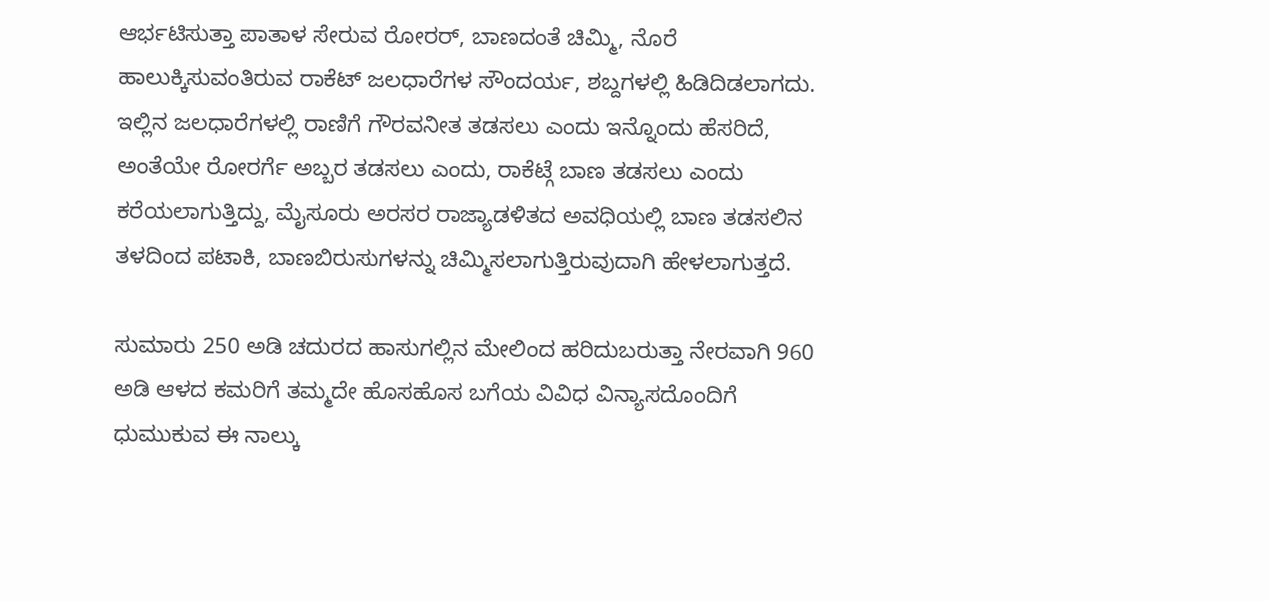ಆರ್ಭಟಿಸುತ್ತಾ ಪಾತಾಳ ಸೇರುವ ರೋರರ್, ಬಾಣದಂತೆ ಚಿಮ್ಮಿ, ನೊರೆ ಹಾಲುಕ್ಕಿಸುವಂತಿರುವ ರಾಕೆಟ್ ಜಲಧಾರೆಗಳ ಸೌಂದರ್ಯ, ಶಬ್ದಗಳಲ್ಲಿ ಹಿಡಿದಿಡಲಾಗದು. ಇಲ್ಲಿನ ಜಲಧಾರೆಗಳಲ್ಲಿ ರಾಣಿಗೆ ಗೌರವನೀತ ತಡಸಲು ಎಂದು ಇನ್ನೊಂದು ಹೆಸರಿದೆ, ಅಂತೆಯೇ ರೋರರ್ಗೆ ಅಬ್ಬರ ತಡಸಲು ಎಂದು, ರಾಕೆಟ್ಗೆ ಬಾಣ ತಡಸಲು ಎಂದು ಕರೆಯಲಾಗುತ್ತಿದ್ದು, ಮೈಸೂರು ಅರಸರ ರಾಜ್ಯಾಡಳಿತದ ಅವಧಿಯಲ್ಲಿ ಬಾಣ ತಡಸಲಿನ ತಳದಿಂದ ಪಟಾಕಿ, ಬಾಣಬಿರುಸುಗಳನ್ನು ಚಿಮ್ಮಿಸಲಾಗುತ್ತಿರುವುದಾಗಿ ಹೇಳಲಾಗುತ್ತದೆ.

ಸುಮಾರು 250 ಅಡಿ ಚದುರದ ಹಾಸುಗಲ್ಲಿನ ಮೇಲಿಂದ ಹರಿದುಬರುತ್ತಾ ನೇರವಾಗಿ 960 ಅಡಿ ಆಳದ ಕಮರಿಗೆ ತಮ್ಮದೇ ಹೊಸಹೊಸ ಬಗೆಯ ವಿವಿಧ ವಿನ್ಯಾಸದೊಂದಿಗೆ ಧುಮುಕುವ ಈ ನಾಲ್ಕು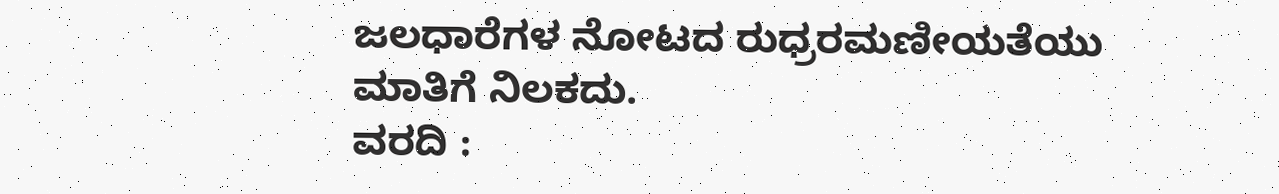ಜಲಧಾರೆಗಳ ನೋಟದ ರುಧ್ರರಮಣೀಯತೆಯು ಮಾತಿಗೆ ನಿಲಕದು.
ವರದಿ :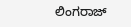ಲಿಂಗರಾಜ್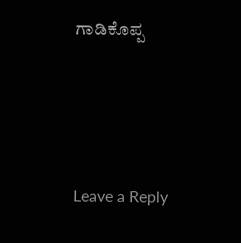ಗಾಡಿಕೊಪ್ಪ




Leave a Reply